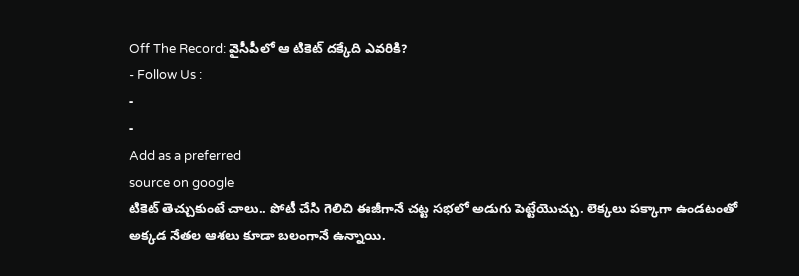Off The Record: వైసీపీలో ఆ టికెట్ దక్కేది ఎవరికి?
- Follow Us :
-
-
Add as a preferred
source on google
టికెట్ తెచ్చుకుంటే చాలు.. పోటీ చేసి గెలిచి ఈజీగానే చట్ట సభలో అడుగు పెట్టేయొచ్చు. లెక్కలు పక్కాగా ఉండటంతో అక్కడ నేతల ఆశలు కూడా బలంగానే ఉన్నాయి.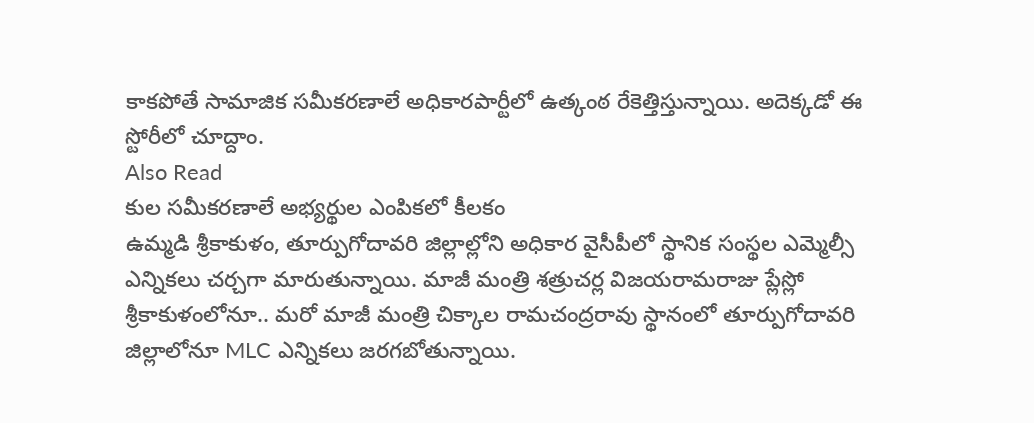కాకపోతే సామాజిక సమీకరణాలే అధికారపార్టీలో ఉత్కంఠ రేకెత్తిస్తున్నాయి. అదెక్కడో ఈ స్టోరీలో చూద్దాం.
Also Read
కుల సమీకరణాలే అభ్యర్థుల ఎంపికలో కీలకం
ఉమ్మడి శ్రీకాకుళం, తూర్పుగోదావరి జిల్లాల్లోని అధికార వైసీపీలో స్థానిక సంస్థల ఎమ్మెల్సీ ఎన్నికలు చర్చగా మారుతున్నాయి. మాజీ మంత్రి శత్రుచర్ల విజయరామరాజు ప్లేస్లో శ్రీకాకుళంలోనూ.. మరో మాజీ మంత్రి చిక్కాల రామచంద్రరావు స్థానంలో తూర్పుగోదావరి జిల్లాలోనూ MLC ఎన్నికలు జరగబోతున్నాయి.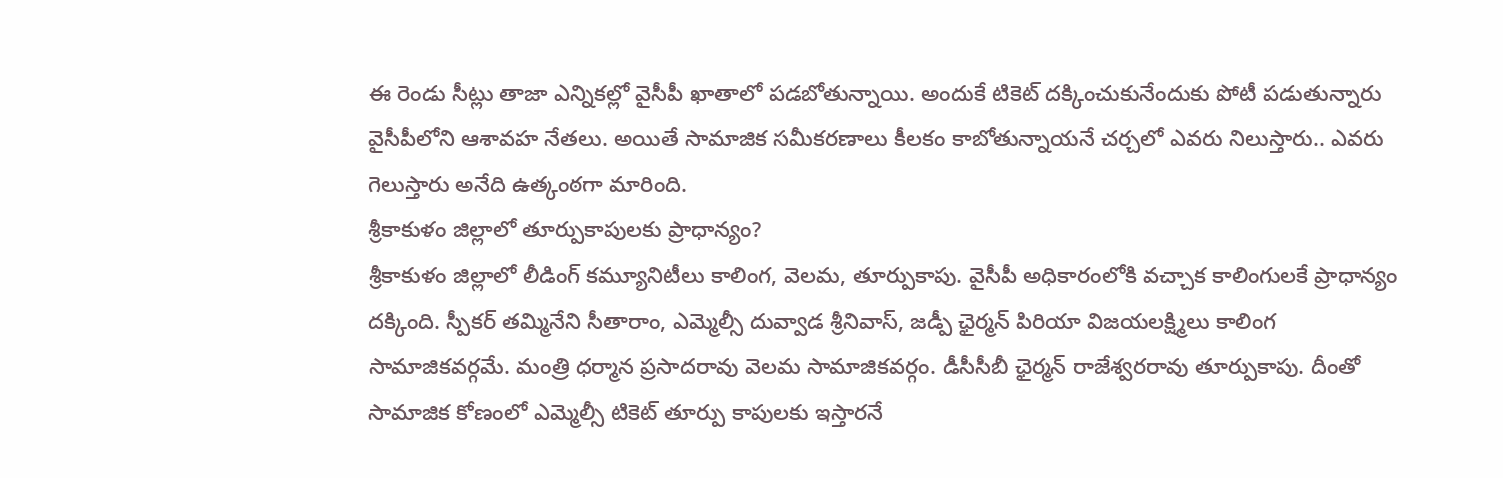ఈ రెండు సీట్లు తాజా ఎన్నికల్లో వైసీపీ ఖాతాలో పడబోతున్నాయి. అందుకే టికెట్ దక్కించుకునేందుకు పోటీ పడుతున్నారు వైసీపీలోని ఆశావహ నేతలు. అయితే సామాజిక సమీకరణాలు కీలకం కాబోతున్నాయనే చర్చలో ఎవరు నిలుస్తారు.. ఎవరు గెలుస్తారు అనేది ఉత్కంఠగా మారింది.
శ్రీకాకుళం జిల్లాలో తూర్పుకాపులకు ప్రాధాన్యం?
శ్రీకాకుళం జిల్లాలో లీడింగ్ కమ్యూనిటీలు కాలింగ, వెలమ, తూర్పుకాపు. వైసీపీ అధికారంలోకి వచ్చాక కాలింగులకే ప్రాధాన్యం దక్కింది. స్పీకర్ తమ్మినేని సీతారాం, ఎమ్మెల్సీ దువ్వాడ శ్రీనివాస్, జడ్పీ ఛైర్మన్ పిరియా విజయలక్ష్మిలు కాలింగ సామాజికవర్గమే. మంత్రి ధర్మాన ప్రసాదరావు వెలమ సామాజికవర్గం. డీసీసీబీ ఛైర్మన్ రాజేశ్వరరావు తూర్పుకాపు. దీంతో సామాజిక కోణంలో ఎమ్మెల్సీ టికెట్ తూర్పు కాపులకు ఇస్తారనే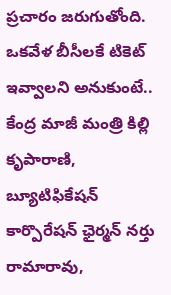ప్రచారం జరుగుతోంది. ఒకవేళ బీసీలకే టికెట్ ఇవ్వాలని అనుకుంటే.. కేంద్ర మాజీ మంత్రి కిల్లి కృపారాణి, బ్యూటిఫికేషన్ కార్పొరేషన్ ఛైర్మన్ నర్తు రామారావు,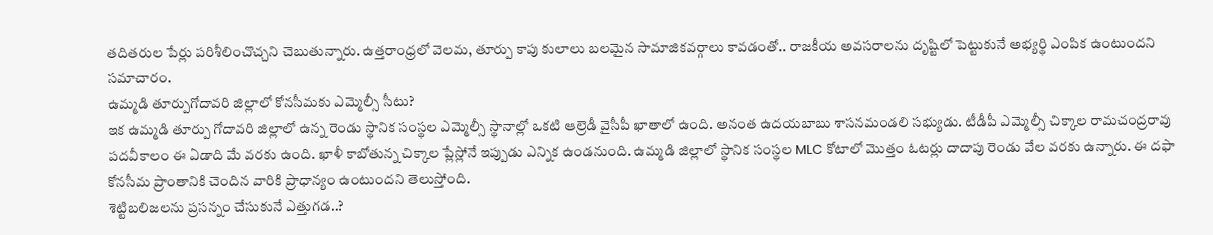తదితరుల పేర్లు పరిశీలించొచ్చని చెబుతున్నారు. ఉత్తరాంధ్రలో వెలమ, తూర్పు కాపు కులాలు బలమైన సామాజికవర్గాలు కావడంతో.. రాజకీయ అవసరాలను దృష్టిలో పెట్టుకునే అభ్యర్థి ఎంపిక ఉంటుందని సమాచారం.
ఉమ్మడి తూర్పుగోదావరి జిల్లాలో కోనసీమకు ఎమ్మెల్సీ సీటు?
ఇక ఉమ్మడి తూర్పు గోదావరి జిల్లాలో ఉన్న రెండు స్థానిక సంస్థల ఎమ్మెల్సీ స్థానాల్లో ఒకటి ఆల్రెడీ వైసీపీ ఖాతాలో ఉంది. అనంత ఉదయబాబు శాసనమండలి సభ్యుడు. టీడీపీ ఎమ్మెల్సీ చిక్కాల రామచంద్రరావు పదవీకాలం ఈ ఏడాది మే వరకు ఉంది. ఖాళీ కాబోతున్న చిక్కాల ప్లేస్లోనే ఇప్పుడు ఎన్నిక ఉండనుంది. ఉమ్మడి జిల్లాలో స్థానిక సంస్థల MLC కోటాలో మొత్తం ఓటర్లు దాదాపు రెండు వేల వరకు ఉన్నారు. ఈ దఫా కోనసీమ ప్రాంతానికి చెందిన వారికి ప్రాధాన్యం ఉంటుందని తెలుస్తోంది.
శెట్టిబలిజలను ప్రసన్నం చేసుకునే ఎత్తుగడ..?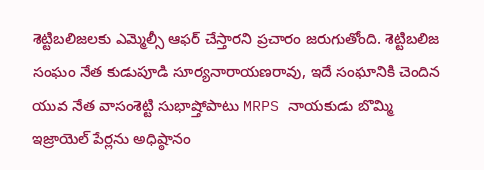శెట్టిబలిజలకు ఎమ్మెల్సీ ఆఫర్ చేస్తారని ప్రచారం జరుగుతోంది. శెట్టిబలిజ సంఘం నేత కుడుపూడి సూర్యనారాయణరావు, ఇదే సంఘానికి చెందిన యువ నేత వాసంశెట్టి సుభాష్తోపాటు MRPS నాయకుడు బొమ్మి ఇజ్రాయెల్ పేర్లను అధిష్ఠానం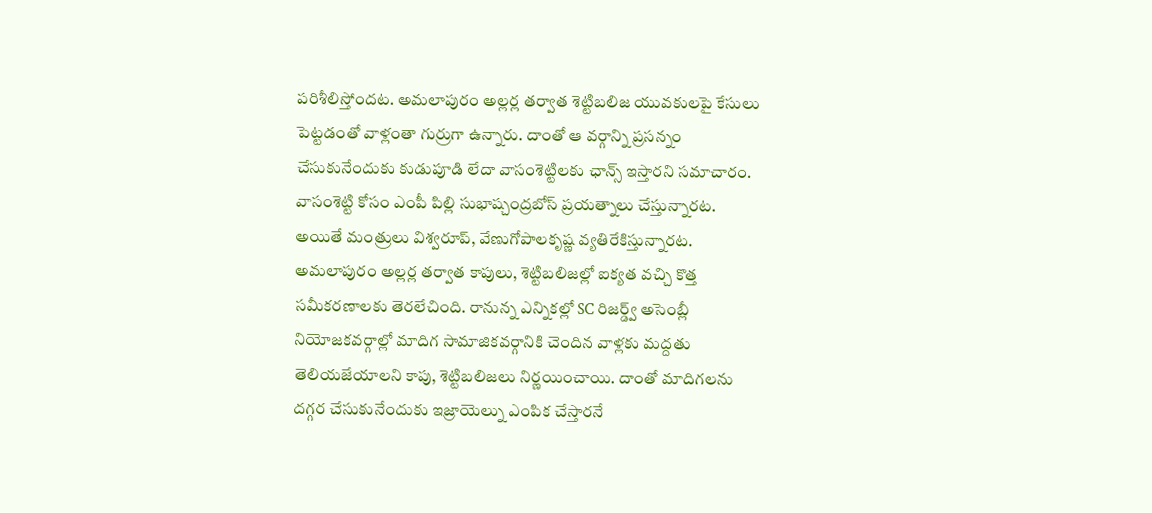పరిశీలిస్తోందట. అమలాపురం అల్లర్ల తర్వాత శెట్టిబలిజ యువకులపై కేసులు పెట్టడంతో వాళ్లంతా గుర్రుగా ఉన్నారు. దాంతో ఆ వర్గాన్ని ప్రసన్నం చేసుకునేందుకు కుడుపూడి లేదా వాసంశెట్టిలకు ఛాన్స్ ఇస్తారని సమాచారం. వాసంశెట్టి కోసం ఎంపీ పిల్లి సుభాష్చంద్రబోస్ ప్రయత్నాలు చేస్తున్నారట. అయితే మంత్రులు విశ్వరూప్, వేణుగోపాలకృష్ణ వ్యతిరేకిస్తున్నారట. అమలాపురం అల్లర్ల తర్వాత కాపులు, శెట్టిబలిజల్లో ఐక్యత వచ్చి కొత్త సమీకరణాలకు తెరలేచింది. రానున్న ఎన్నికల్లో SC రిజర్డ్వ్ అసెంబ్లీ నియోజకవర్గాల్లో మాదిగ సామాజికవర్గానికి చెందిన వాళ్లకు మద్దతు తెలియజేయాలని కాపు, శెట్టిబలిజలు నిర్ణయించాయి. దాంతో మాదిగలను దగ్గర చేసుకునేందుకు ఇజ్రాయెల్ను ఎంపిక చేస్తారనే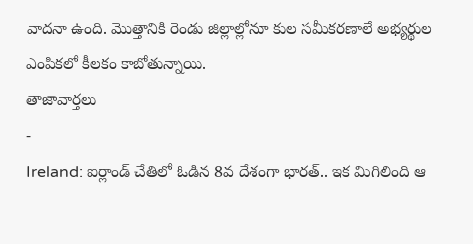వాదనా ఉంది. మొత్తానికి రెండు జిల్లాల్లోనూ కుల సమీకరణాలే అభ్యర్థుల ఎంపికలో కీలకం కాబోతున్నాయి.
తాజావార్తలు
-
Ireland: ఐర్లాండ్ చేతిలో ఓడిన 8వ దేశంగా భారత్.. ఇక మిగిలింది ఆ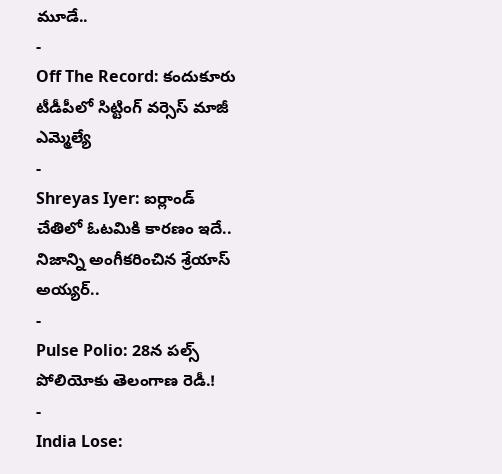మూడే..
-
Off The Record: కందుకూరు టీడీపీలో సిట్టింగ్ వర్సెస్ మాజీ ఎమ్మెల్యే
-
Shreyas Iyer: ఐర్లాండ్ చేతిలో ఓటమికి కారణం ఇదే.. నిజాన్ని అంగీకరించిన శ్రేయాస్ అయ్యర్..
-
Pulse Polio: 28న పల్స్ పోలియోకు తెలంగాణ రెడీ.!
-
India Lose: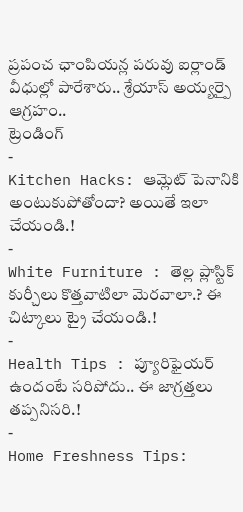ప్రపంచ ఛాంపియన్ల పరువు ఐర్లాండ్ వీధుల్లో పారేశారు.. శ్రేయాస్ అయ్యర్పై ఆగ్రహం..
ట్రెండింగ్
-
Kitchen Hacks: ఆమ్లెట్ పెనానికి అంటుకుపోతోందా? అయితే ఇలా చేయండి.!
-
White Furniture : తెల్ల ప్లాస్టిక్ కుర్చీలు కొత్తవాటిలా మెరవాలా.? ఈ చిట్కాలు ట్రై చేయండి.!
-
Health Tips : ప్యూరిఫైయర్ ఉందంటే సరిపోదు.. ఈ జాగ్రత్తలు తప్పనిసరి.!
-
Home Freshness Tips: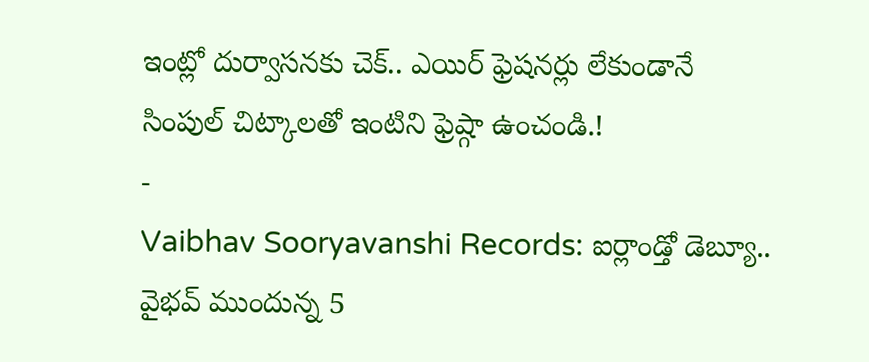ఇంట్లో దుర్వాసనకు చెక్.. ఎయిర్ ఫ్రెషనర్లు లేకుండానే సింపుల్ చిట్కాలతో ఇంటిని ఫ్రెష్గా ఉంచండి.!
-
Vaibhav Sooryavanshi Records: ఐర్లాండ్తో డెబ్యూ.. వైభవ్ ముందున్న 5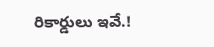రికార్డులు ఇవే.!